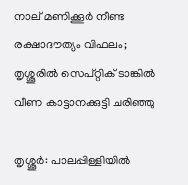നാല് മണിക്കൂര്‍ നീണ്ട രക്ഷാദൗത്യം വിഫലം; തൃശ്ശൂരിൽ സെപ്റ്റിക് ടാങ്കിൽ വീണ കാട്ടാനക്കുട്ടി ചരിഞ്ഞു

തൃശ്ശൂര്‍: പാലപ്പിള്ളിയില്‍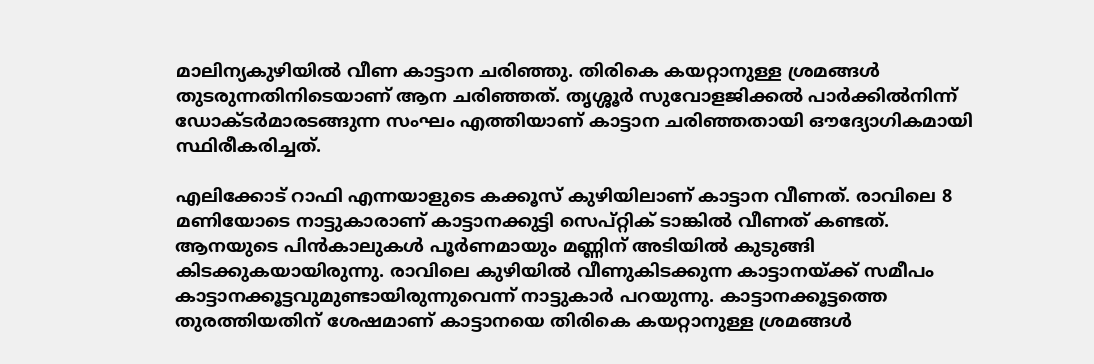മാലിന്യകുഴിയില്‍ വീണ കാട്ടാന ചരിഞ്ഞു. തിരികെ കയറ്റാനുള്ള ശ്രമങ്ങള്‍ തുടരുന്നതിനിടെയാണ് ആന ചരിഞ്ഞത്. തൃശ്ശൂര്‍ സുവോളജിക്കല്‍ പാര്‍ക്കില്‍നിന്ന് ഡോക്ടര്‍മാരടങ്ങുന്ന സംഘം എത്തിയാണ് കാട്ടാന ചരിഞ്ഞതായി ഔദ്യോഗികമായി സ്ഥിരീകരിച്ചത്.

എലിക്കോട് റാഫി എന്നയാളുടെ കക്കൂസ് കുഴിയിലാണ് കാട്ടാന വീണത്. രാവിലെ 8 മണിയോടെ നാട്ടുകാരാണ് കാട്ടാനക്കുട്ടി സെപ്റ്റിക് ടാങ്കിൽ വീണത് കണ്ടത്. ആനയുടെ പിന്‍കാലുകള്‍ പൂര്‍ണമായും മണ്ണിന് അടിയില്‍ കുടുങ്ങി കിടക്കുകയായിരുന്നു. രാവിലെ കുഴിയില്‍ വീണുകിടക്കുന്ന കാട്ടാനയ്ക്ക് സമീപം കാട്ടാനക്കൂട്ടവുമുണ്ടായിരുന്നുവെന്ന് നാട്ടുകാര്‍ പറയുന്നു. കാട്ടാനക്കൂട്ടത്തെ തുരത്തിയതിന് ശേഷമാണ് കാട്ടാനയെ തിരികെ കയറ്റാനുള്ള ശ്രമങ്ങള്‍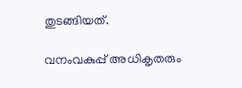തുടങ്ങിയത്.

വനംവകുപ്പ് അധികൃതരും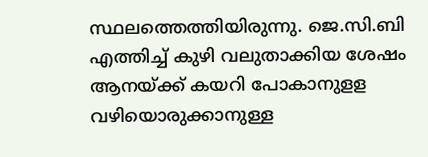സ്ഥലത്തെത്തിയിരുന്നു. ജെ.സി.ബി എത്തിച്ച് കുഴി വലുതാക്കിയ ശേഷം ആനയ്ക്ക് കയറി പോകാനുളള വഴിയൊരുക്കാനുള്ള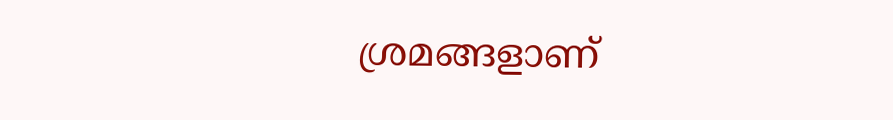ശ്രമങ്ങളാണ്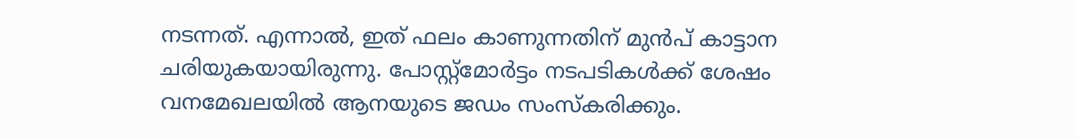നടന്നത്. എന്നാല്‍, ഇത് ഫലം കാണുന്നതിന് മുന്‍പ് കാട്ടാന ചരിയുകയായിരുന്നു. പോസ്റ്റ്‌മോര്‍ട്ടം നടപടികള്‍ക്ക് ശേഷം വനമേഖലയില്‍ ആനയുടെ ജഡം സംസ്‌കരിക്കും.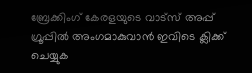ബ്രേക്കിംഗ് കേരളയുടെ വാട്സ് അപ്പ് ഗ്രൂപ്പിൽ അംഗമാകുവാൻ ഇവിടെ ക്ലിക്ക് ചെയ്യുക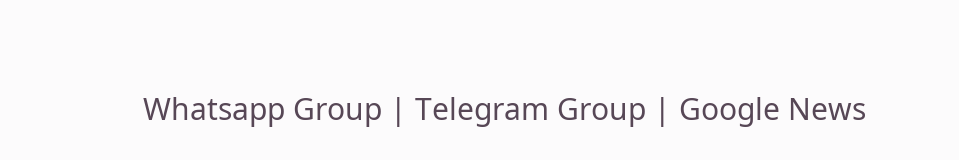Whatsapp Group | Telegram Group | Google News